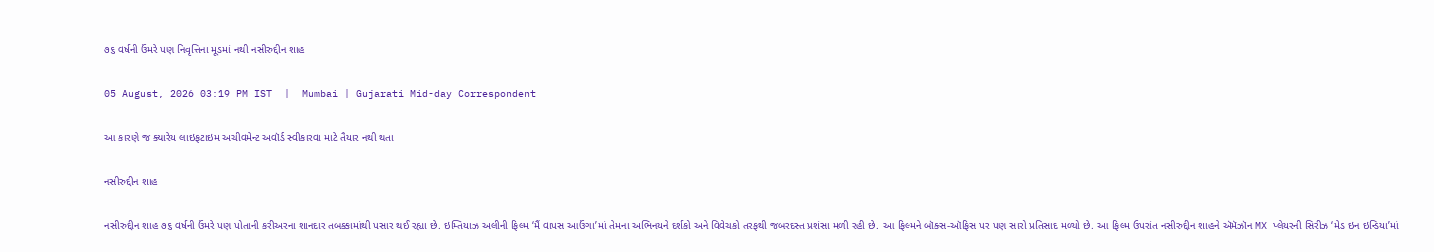૭૬ વર્ષની ઉંમરે પણ નિવૃત્તિના મૂડમાં નથી નસીરુદ્દીન શાહ

05 August, 2026 03:19 PM IST  |  Mumbai | Gujarati Mid-day Correspondent

આ કારણે જ ક્યારેય લાઇફટાઇમ અચીવમેન્ટ અવૉર્ડ સ્વીકારવા માટે તૈયાર નથી થતા

નસીરુદ્દીન શાહ

નસીરુદ્દીન શાહ ૭૬ વર્ષની ઉંમરે પણ પોતાની કરીઅરના શાનદાર તબક્કામાંથી પસાર થઈ રહ્યા છે. ઇમ્તિયાઝ અલીની ફિલ્મ ‘મૈં વાપસ આઉંગા’માં તેમના અભિનયને દર્શકો અને વિવેચકો તરફથી જબરદસ્ત પ્રશંસા મળી રહી છે. આ ફિલ્મને બૉક્સ-ઑફિસ પર પણ સારો પ્રતિસાદ મળ્યો છે. આ ફિલ્મ ઉપરાંત નસીરુદ્દીન શાહને ઍમૅઝૉન MX પ્લેયરની સિરીઝ ‘મેડ ઇન ઇન્ડિયા’માં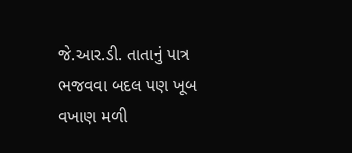જે.આર.ડી. તાતાનું પાત્ર ભજવવા બદલ પણ ખૂબ વખાણ મળી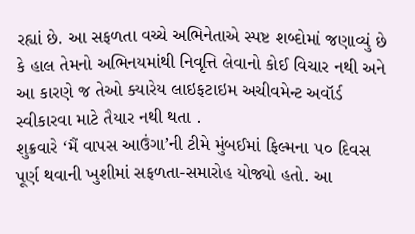રહ્યાં છે. આ સફળતા વચ્ચે અભિનેતાએ સ્પષ્ટ શબ્દોમાં જણાવ્યું છે કે હાલ તેમનો અભિનયમાંથી નિવૃત્તિ લેવાનો કોઈ વિચાર નથી અને આ કારણે જ તેઓ ક્યારેય લાઇફટાઇમ અચીવમેન્ટ અવૉર્ડ સ્વીકારવા માટે તૈયાર નથી થતા .
શુક્રવારે ‘મૈં વાપસ આઉંગા’ની ટીમે મુંબઈમાં ફિલ્મના ૫૦ દિવસ પૂર્ણ થવાની ખુશીમાં સફળતા-સમારોહ યોજ્યો હતો. આ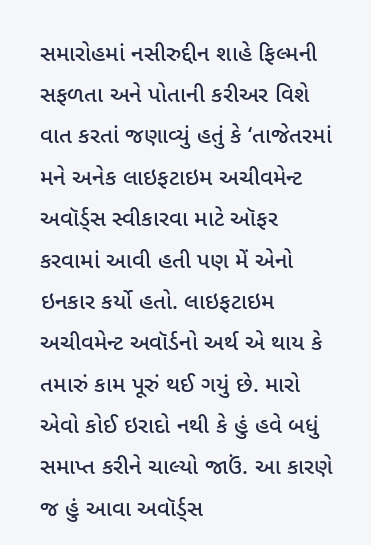સમારોહમાં નસીરુદ્દીન શાહે ફિલ્મની સફળતા અને પોતાની કરીઅર વિશે વાત કરતાં જણાવ્યું હતું કે ‘તાજેતરમાં મને અનેક લાઇફટાઇમ અચીવમેન્ટ અવૉર્ડ્સ સ્વીકારવા માટે ઑફર કરવામાં આવી હતી પણ મેં એનો ઇનકાર કર્યો હતો. લાઇફટાઇમ અચીવમેન્ટ અવૉર્ડનો અર્થ એ થાય કે તમારું કામ પૂરું થઈ ગયું છે. મારો એવો કોઈ ઇરાદો નથી કે હું હવે બધું સમાપ્ત કરીને ચાલ્યો જાઉં. આ કારણે જ હું આવા અવૉર્ડ્સ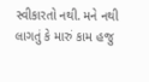સ્વીકારતો નથી. મને નથી લાગતું કે મારું કામ હજુ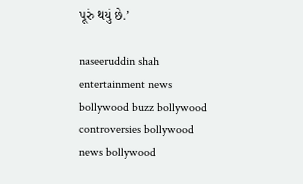પૂરું થયું છે.’

naseeruddin shah entertainment news bollywood buzz bollywood controversies bollywood news bollywood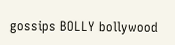gossips BOLLY bollywood